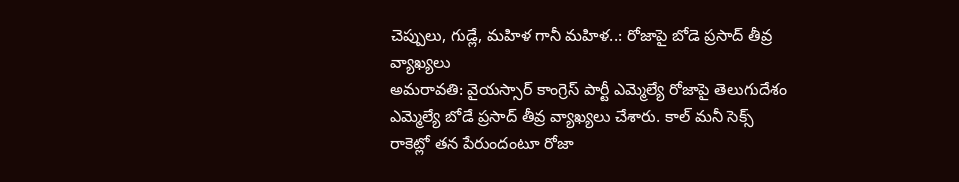చెప్పులు, గుడ్లే, మహిళ గానీ మహిళ..: రోజాపై బోడె ప్రసాద్ తీవ్ర వ్యాఖ్యలు
అమరావతి: వైయస్సార్ కాంగ్రెస్ పార్టీ ఎమ్మెల్యే రోజాపై తెలుగుదేశం ఎమ్మెల్యే బోడే ప్రసాద్ తీవ్ర వ్యాఖ్యలు చేశారు. కాల్ మనీ సెక్స్ రాకెట్లో తన పేరుందంటూ రోజా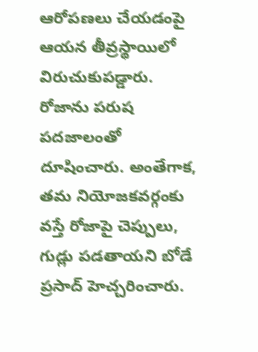ఆరోపణలు చేయడంపై ఆయన తీవ్రస్థాయిలో విరుచుకుపడ్డారు.
రోజాను పరుష పదజాలంతో దూషించారు. అంతేగాక, తమ నియోజకవర్గంకు వస్తే రోజాపై చెప్పులు, గుడ్లు పడతాయని బోడే ప్రసాద్ హెచ్చరించారు.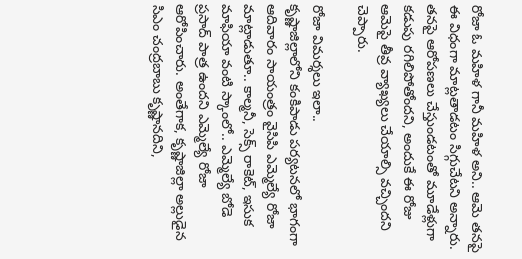రోజా ఓ మహిళ గానీ మహిళ అని.. ఆమె తనపై ఈ విధంగా మాట్లతాడటం సిగ్గుచేటని అన్నారు. తనపై ఆరోపణలు చేస్తుండటంతో మూడేళ్లుగా కడుపు రగిలిపోతోందని, అందుకే ఈ రోజు ఆమెపై తీవ్ర వ్యాఖ్యలు చేయాల్సి వచ్చిందని చెప్పారు.

రోజా విమర్శలు ఇలా..
కృష్ణాజిల్లాలోని కంకిపాడు పర్యటనలో భాగంగా ఆదివారం సాయంత్రం వైసిపి ఎమ్మెల్యే రోజా మాట్లాడుతూ.. కాల్మనీ, సెక్స్ రాకెట్, ఇసుక మాఫియా వంటి స్కాంలో.. ఎమ్మెల్యే బోడె ప్రసాద్ పాత్ర ఉందని ఎమ్మెల్యే రోజా ఆరోపించారు. అంతేగాక, కృష్ణాజిల్లా అల్లుడైన సిఎం చంద్రబాబు కృష్ణానదిని,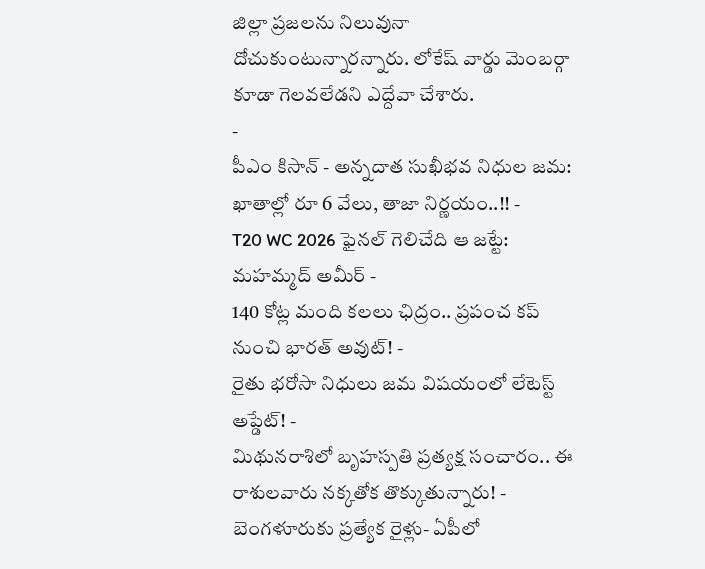జిల్లా ప్రజలను నిలువునా దోచుకుంటున్నారన్నారు. లోకేష్ వార్డు మెంబర్గా కూడా గెలవలేడని ఎద్దేవా చేశారు.
-
పీఎం కిసాన్ - అన్నదాత సుఖీభవ నిధుల జమ: ఖాతాల్లో రూ 6 వేలు, తాజా నిర్ణయం..!! -
T20 WC 2026 ఫైనల్ గెలిచేది ఆ జట్టే: మహమ్మద్ అమీర్ -
140 కోట్ల మంది కలలు ఛిద్రం.. ప్రపంచ కప్ నుంచి భారత్ అవుట్! -
రైతు భరోసా నిధులు జమ విషయంలో లేటెస్ట్ అప్డేట్! -
మిథునరాశిలో బృహస్పతి ప్రత్యక్ష సంచారం.. ఈ రాశులవారు నక్కతోక తొక్కుతున్నారు! -
బెంగళూరుకు ప్రత్యేక రైళ్లు- ఏపీలో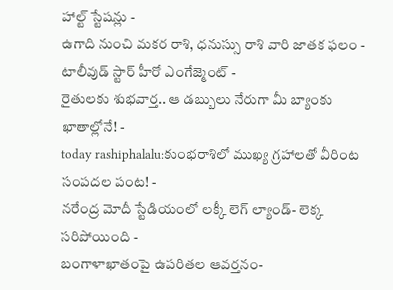హాల్ట్ స్టేషన్లు -
ఉగాది నుంచి మకర రాశి, ధనుస్సు రాశి వారి జాతక ఫలం -
టాలీవుడ్ స్టార్ హీరో ఎంగేజ్మెంట్ -
రైతులకు శుభవార్త.. ఆ డబ్బులు నేరుగా మీ బ్యాంకు ఖాతాల్లోనే! -
today rashiphalalu:కుంభరాశిలో ముఖ్య గ్రహాలతో వీరింట సంపదల పంట! -
నరేంద్ర మోదీ స్టేడియంలో లక్కీ లెగ్ ల్యాండ్- లెక్క సరిపోయింది -
బంగాళాఖాతంపై ఉపరితల ఆవర్తనం-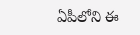ఏపీలోని ఈ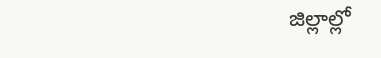జిల్లాల్లో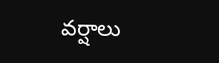వర్షాలు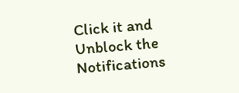Click it and Unblock the Notifications